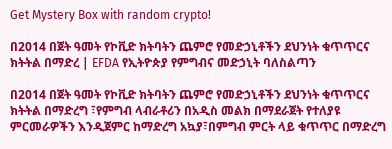Get Mystery Box with random crypto!

በ2014 በጀት ዓመት የኮቪድ ክትባትን ጨምሮ የመድኃኒቶችን ደህንነት ቁጥጥርና ክትትል በማድረ | EFDA የኢትዮጵያ የምግብና መድኃኒት ባለስልጣን

በ2014 በጀት ዓመት የኮቪድ ክትባትን ጨምሮ የመድኃኒቶችን ደህንነት ቁጥጥርና ክትትል በማድረግ ፣የምግብ ላብራቶሪን በአዲስ መልክ በማደራጀት የተለያዩ ምርመራዎችን እንዲጀምር ከማድረግ አኳያ፣በምግብ ምርት ላይ ቁጥጥር በማድረግ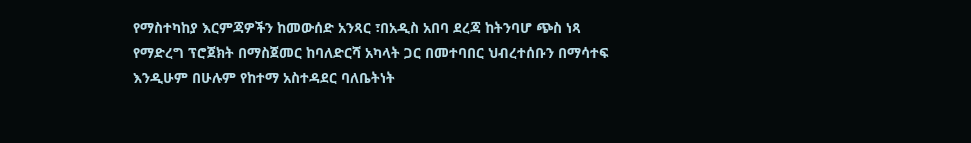የማስተካከያ እርምጃዎችን ከመውሰድ አንጻር ፣በአዲስ አበባ ደረጃ ከትንባሆ ጭስ ነጻ የማድረግ ፕሮጀክት በማስጀመር ከባለድርሻ አካላት ጋር በመተባበር ህብረተሰቡን በማሳተፍ እንዲሁም በሁሉም የከተማ አስተዳደር ባለቤትነት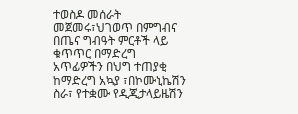ተወስዶ መሰራት መጀመሩ፣ህገወጥ በምግብና በጤና ግብዓት ምርቶች ላይ ቁጥጥር በማድረግ አጥፊዎችን በህግ ተጠያቂ ከማድረግ አኳያ ፣በኮሙኒኬሽን ስራ፣ የተቋሙ የዲጂታላይዜሽን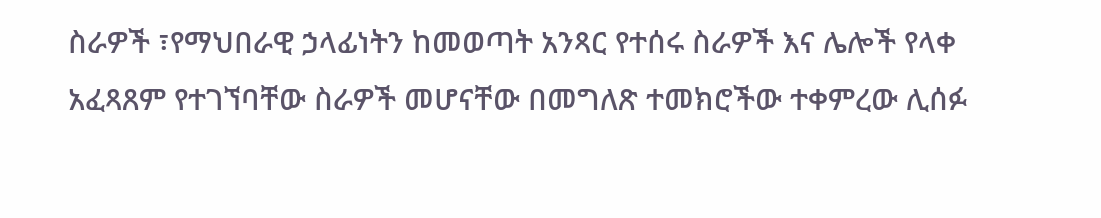ስራዎች ፣የማህበራዊ ኃላፊነትን ከመወጣት አንጻር የተሰሩ ስራዎች እና ሌሎች የላቀ አፈጻጸም የተገኘባቸው ስራዎች መሆናቸው በመግለጽ ተመክሮችው ተቀምረው ሊሰፉ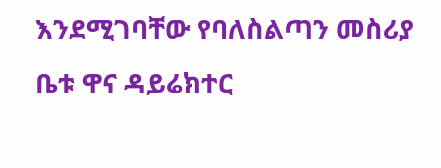እንደሚገባቸው የባለስልጣን መስሪያ ቤቱ ዋና ዳይሬክተር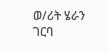ወ/ሪት ሄራን ገርባ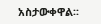አስታውቀዋል፡፡